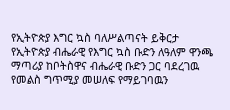የኢትዮጵያ እግር ኳስ ባለሥልጣናት ይቅርታ
የኢትዮጵያ ብሔራዊ የእግር ኳስ ቡድን ለዓለም ዋንጫ ማጣሪያ ከቦትስዋና ብሔራዊ ቡድን ጋር ባደረገዉ የመልስ ግጥሚያ መሠለፍ የማይገባዉን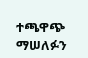ተጫዋጭ ማሠለፉን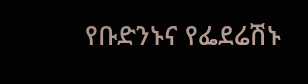የቡድንኑና የፌደሬሽኑ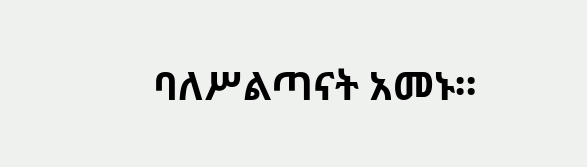ባለሥልጣናት አመኑ።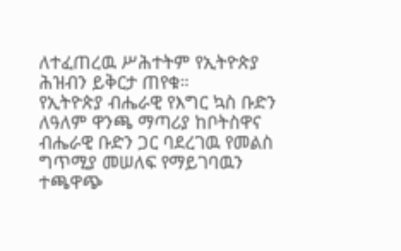ለተፈጠረዉ ሥሕተትም የኢትዮጵያ ሕዝብን ይቅርታ ጠየቁ።
የኢትዮጵያ ብሔራዊ የእግር ኳስ ቡድን ለዓለም ዋንጫ ማጣሪያ ከቦትስዋና ብሔራዊ ቡድን ጋር ባደረገዉ የመልስ ግጥሚያ መሠለፍ የማይገባዉን ተጫዋጭ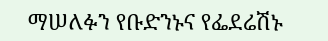ማሠለፉን የቡድንኑና የፌደሬሽኑ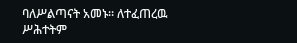ባለሥልጣናት አመኑ። ለተፈጠረዉ ሥሕተትም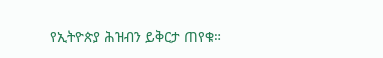የኢትዮጵያ ሕዝብን ይቅርታ ጠየቁ።